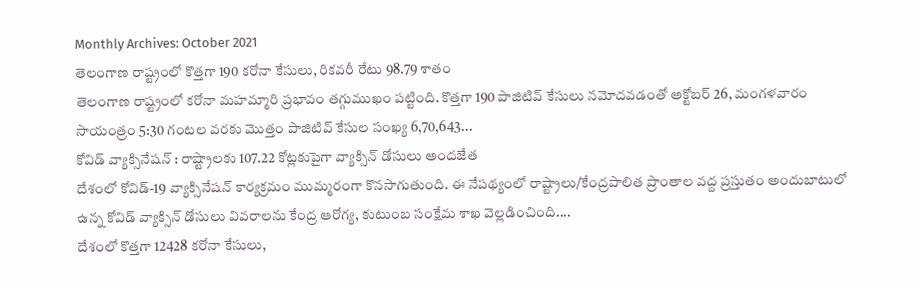Monthly Archives: October 2021
తెలంగాణ రాష్ట్రంలో కొత్తగా 190 కరోనా కేసులు, రికవరీ రేటు 98.79 శాతం
తెలంగాణ రాష్ట్రంలో కరోనా మహమ్మారి ప్రభావం తగ్గుముఖం పట్టింది. కొత్తగా 190 పాజిటివ్ కేసులు నమోదవడంతో అక్టోబర్ 26, మంగళవారం సాయంత్రం 5:30 గంటల వరకు మొత్తం పాజిటివ్ కేసుల సంఖ్య 6,70,643...
కోవిడ్ వ్యాక్సినేషన్ : రాష్ట్రాలకు 107.22 కోట్లకుపైగా వ్యాక్సిన్ డోసులు అందజేత
దేశంలో కోవిడ్-19 వ్యాక్సినేషన్ కార్యక్రమం ముమ్మరంగా కొనసాగుతుంది. ఈ నేపథ్యంలో రాష్ట్రాలు/కేంద్రపాలిత ప్రాంతాల వద్ద ప్రస్తుతం అందుబాటులో ఉన్న కోవిడ్ వ్యాక్సిన్ డోసులు వివరాలను కేంద్ర ఆరోగ్య, కుటుంబ సంక్షేమ శాఖ వెల్లడించింది....
దేశంలో కొత్తగా 12428 కరోనా కేసులు,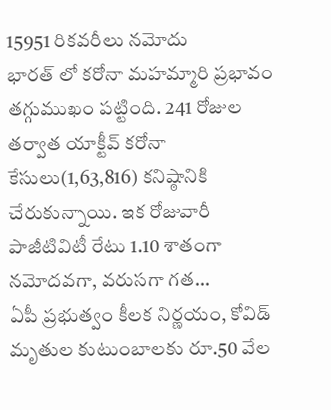15951 రికవరీలు నమోదు
భారత్ లో కరోనా మహమ్మారి ప్రభావం తగ్గుముఖం పట్టింది. 241 రోజుల తర్వాత యాక్టీవ్ కరోనా కేసులు(1,63,816) కనిష్ఠానికి చేరుకున్నాయి. ఇక రోజువారీ పాజీటివిటీ రేటు 1.10 శాతంగా నమోదవగా, వరుసగా గత...
ఏపీ ప్రభుత్వం కీలక నిర్ణయం, కోవిడ్ మృతుల కుటుంబాలకు రూ.50 వేల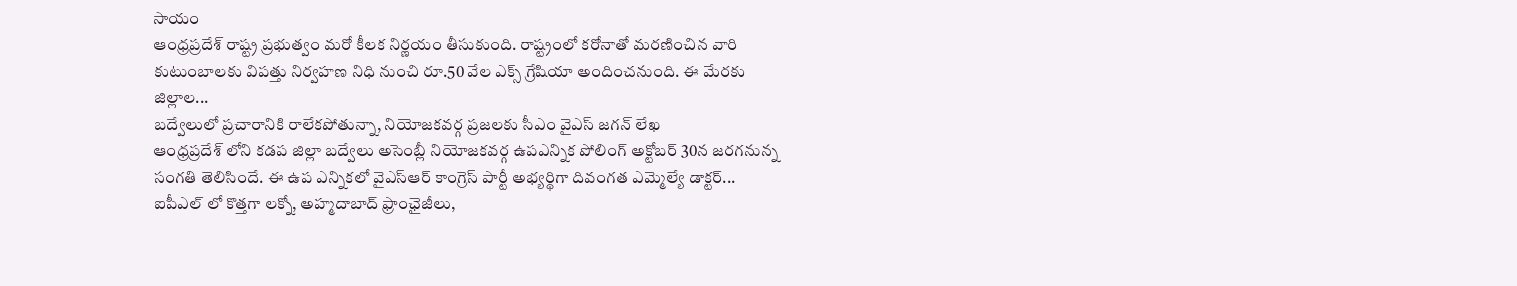సాయం
ఆంధ్రప్రదేశ్ రాష్ట్ర ప్రభుత్వం మరో కీలక నిర్ణయం తీసుకుంది. రాష్ట్రంలో కరోనాతో మరణించిన వారి కుటుంబాలకు విపత్తు నిర్వహణ నిధి నుంచి రూ.50 వేల ఎక్స్ గ్రేషియా అందించనుంది. ఈ మేరకు జిల్లాల...
బద్వేలులో ప్రచారానికి రాలేకపోతున్నా, నియోజకవర్గ ప్రజలకు సీఎం వైఎస్ జగన్ లేఖ
ఆంధ్రప్రదేశ్ లోని కడప జిల్లా బద్వేలు అసెంబ్లీ నియోజకవర్గ ఉపఎన్నిక పోలింగ్ అక్టోబర్ 30న జరగనున్న సంగతి తెలిసిందే. ఈ ఉప ఎన్నికలో వైఎస్ఆర్ కాంగ్రెస్ పార్టీ అభ్యర్థిగా దివంగత ఎమ్మెల్యే డాక్టర్...
ఐపీఎల్ లో కొత్తగా లక్నో, అహ్మదాబాద్ ఫ్రాంఛైజీలు,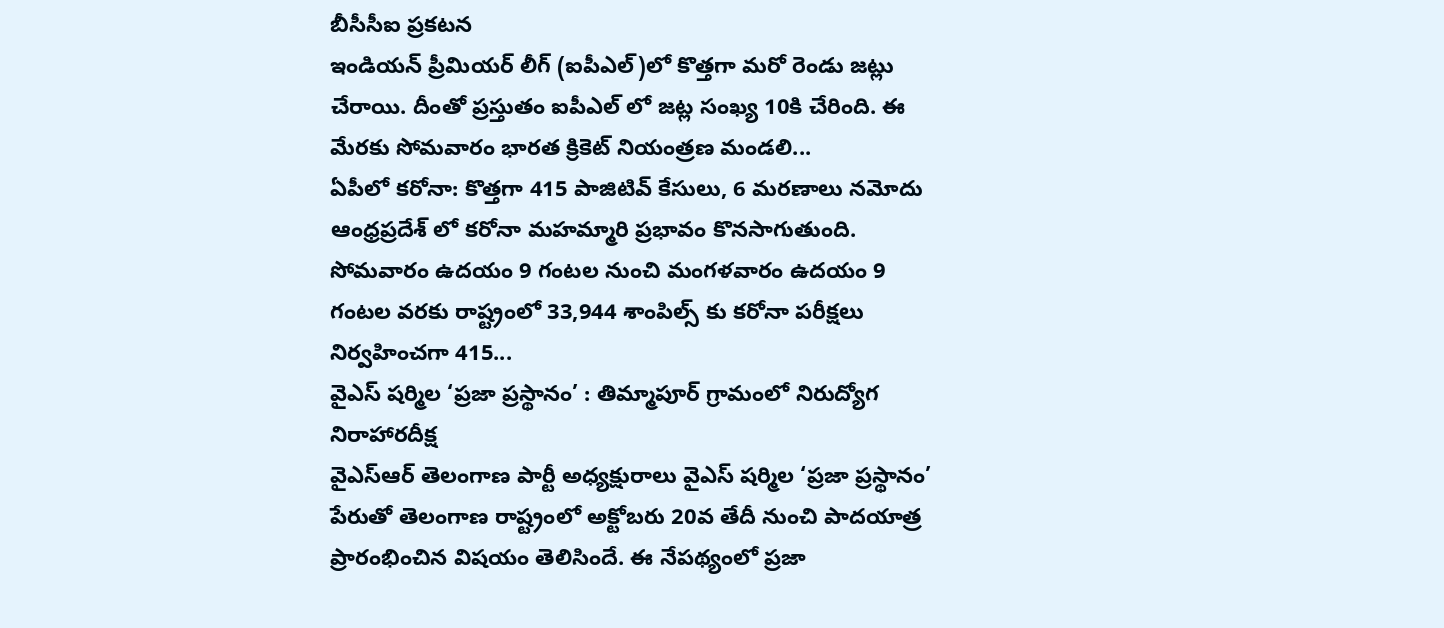బీసీసీఐ ప్రకటన
ఇండియన్ ప్రీమియర్ లీగ్ (ఐపీఎల్)లో కొత్తగా మరో రెండు జట్లు చేరాయి. దీంతో ప్రస్తుతం ఐపీఎల్ లో జట్ల సంఖ్య 10కి చేరింది. ఈ మేరకు సోమవారం భారత క్రికెట్ నియంత్రణ మండలి...
ఏపీలో కరోనా: కొత్తగా 415 పాజిటివ్ కేసులు, 6 మరణాలు నమోదు
ఆంధ్రప్రదేశ్ లో కరోనా మహమ్మారి ప్రభావం కొనసాగుతుంది. సోమవారం ఉదయం 9 గంటల నుంచి మంగళవారం ఉదయం 9 గంటల వరకు రాష్ట్రంలో 33,944 శాంపిల్స్ కు కరోనా పరీక్షలు నిర్వహించగా 415...
వైఎస్ షర్మిల ‘ప్రజా ప్రస్థానం’ : తిమ్మాపూర్ గ్రామంలో నిరుద్యోగ నిరాహారదీక్ష
వైఎస్ఆర్ తెలంగాణ పార్టీ అధ్యక్షురాలు వైఎస్ షర్మిల ‘ప్రజా ప్రస్థానం’ పేరుతో తెలంగాణ రాష్ట్రంలో అక్టోబరు 20వ తేదీ నుంచి పాదయాత్ర ప్రారంభించిన విషయం తెలిసిందే. ఈ నేపథ్యంలో ప్రజా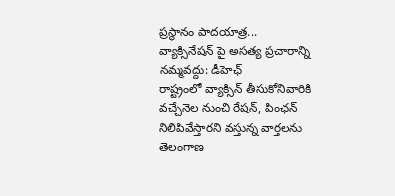ప్రస్థానం పాదయాత్ర...
వ్యాక్సినేషన్ పై అసత్య ప్రచారాన్ని నమ్మవద్దు: డీహెఛ్
రాష్ట్రంలో వ్యాక్సిన్ తీసుకోనివారికి వచ్చేనెల నుంచి రేషన్, పింఛన్ నిలిపివేస్తారని వస్తున్న వార్తలను తెలంగాణ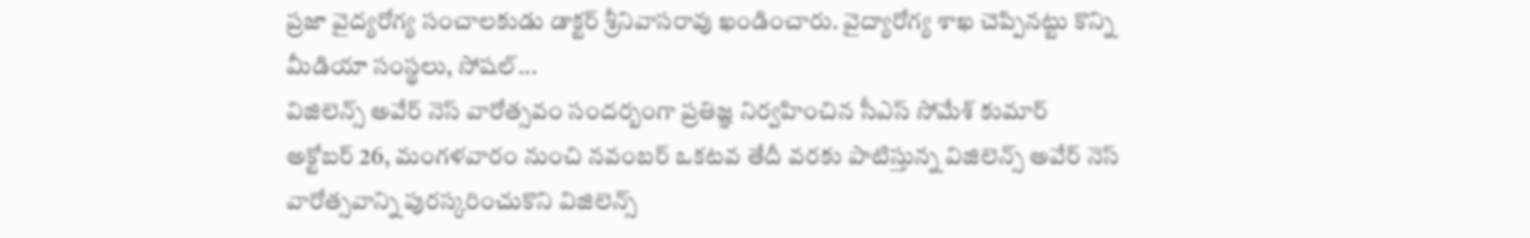ప్రజా వైద్యరోగ్య సంచాలకుడు డాక్టర్ శ్రీనివాసరావు ఖండించారు. వైద్యారోగ్య శాఖ చెప్పినట్టు కొన్ని మీడియా సంస్థలు, సోషల్...
విజిలెన్స్ అవేర్ నెస్ వారోత్సవం సందర్బంగా ప్రతిజ్ఞ నిర్వహించిన సీఎస్ సోమేశ్ కుమార్
అక్టోబర్ 26, మంగళవారం నుంచి నవంబర్ ఒకటవ తేదీ వరకు పాటిస్తున్న విజిలెన్స్ అవేర్ నెస్ వారోత్సవాన్ని పురస్కరించుకొని విజిలెన్స్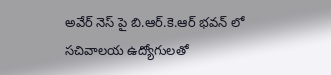అవేర్ నెస్ పై బి.ఆర్.కె.ఆర్ భవన్ లో సచివాలయ ఉద్యోగులతో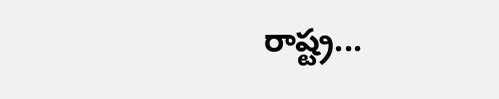రాష్ట్ర...